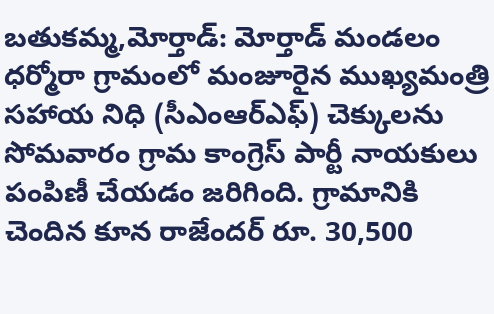బతుకమ్మ,మోర్తాడ్: మోర్తాడ్ మండలం ధర్మోరా గ్రామంలో మంజూరైన ముఖ్యమంత్రి సహాయ నిధి (సీఎంఆర్ఎఫ్) చెక్కులను సోమవారం గ్రామ కాంగ్రెస్ పార్టీ నాయకులు పంపిణీ చేయడం జరిగింది. గ్రామానికి చెందిన కూన రాజేందర్ రూ. 30,500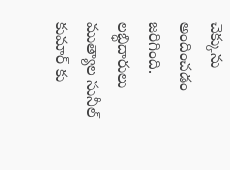చెక్కును అందించడం జరిగింది. లబ్ధిదారులు ముత్యాల సునీల్ కుమార్ కు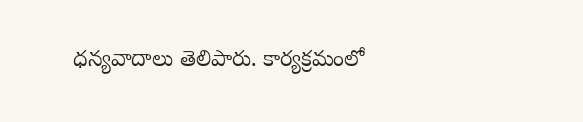ధన్యవాదాలు తెలిపారు. కార్యక్రమంలో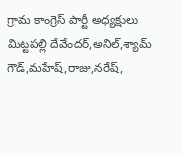గ్రామ కాంగ్రెస్ పార్టీ అధ్యక్షులు మిట్టపల్లి దేవేందర్,అనిల్,శ్యామ్ గౌడ్,మహేష్,రాజు,నరేష్,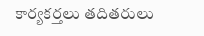కార్యకర్తలు తదితరులు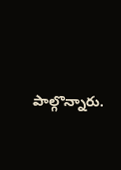పాల్గొన్నారు.